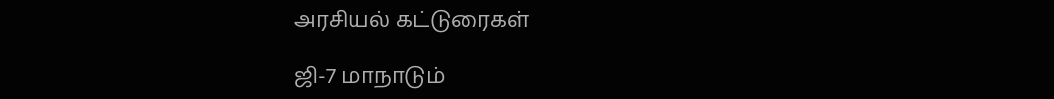அரசியல் கட்டுரைகள்

ஜி-7 மாநாடும்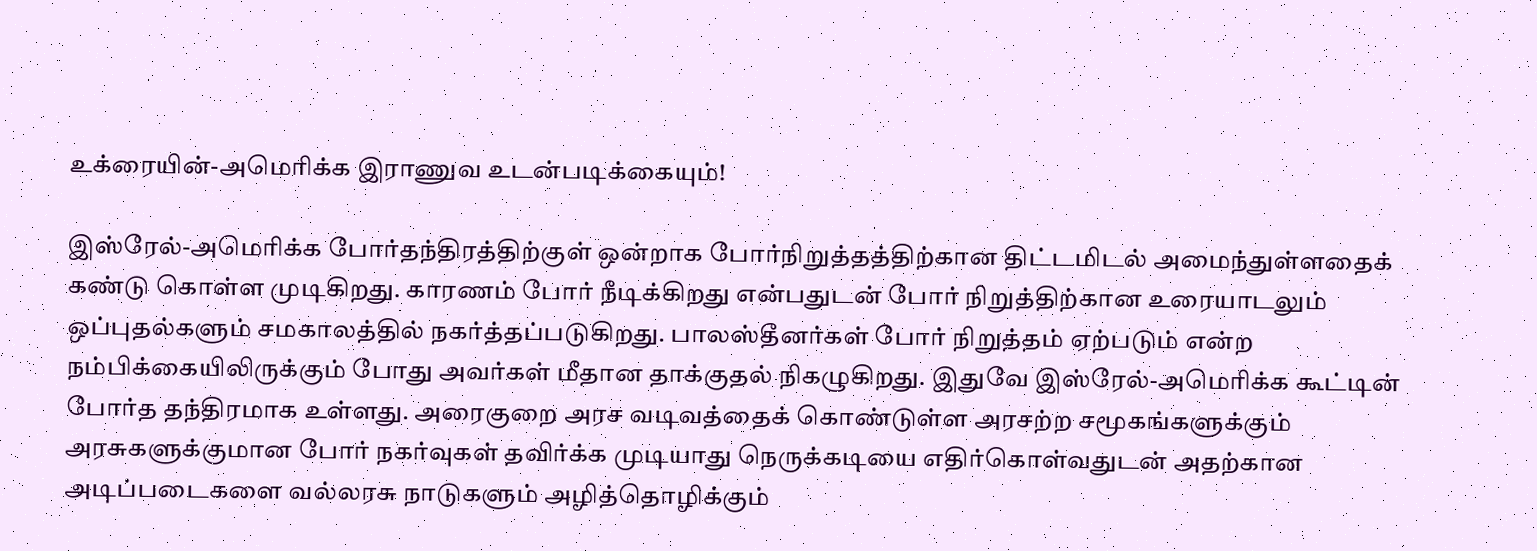உக்ரையின்-அமெரிக்க இராணுவ உடன்படிக்கையும்!

இஸ்ரேல்-அமெரிக்க போர்தந்திரத்திற்குள் ஒன்றாக போர்நிறுத்தத்திற்கான திட்டமிடல் அமைந்துள்ளதைக் கண்டு கொள்ள முடிகிறது. காரணம் போர் நீடிக்கிறது என்பதுடன் போர் நிறுத்திற்கான உரையாடலும் ஒப்புதல்களும் சமகாலத்தில் நகர்த்தப்படுகிறது. பாலஸ்தீனர்கள் போர் நிறுத்தம் ஏற்படும் என்ற நம்பிக்கையிலிருக்கும் போது அவர்கள் மீதான தாக்குதல் நிகழுகிறது. இதுவே இஸ்ரேல்-அமெரிக்க கூட்டின் போர்த தந்திரமாக உள்ளது. அரைகுறை அரச வடிவத்தைக் கொண்டுள்ள அரசற்ற சமூகங்களுக்கும் அரசுகளுக்குமான போர் நகர்வுகள் தவிர்க்க முடியாது நெருக்கடியை எதிர்கொள்வதுடன் அதற்கான அடிப்படைகளை வல்லரசு நாடுகளும் அழித்தொழிக்கும்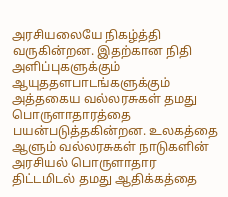அரசியலையே நிகழ்த்தி வருகின்றன. இதற்கான நிதி அளிப்புகளுக்கும் ஆயுததளபாடங்களுக்கும் அத்தகைய வல்லரசுகள் தமது பொருளாதாரத்தை பயன்படுத்தகின்றன. உலகத்தை ஆளும் வல்லரசுகள் நாடுகளின் அரசியல் பொருளாதார திட்டமிடல் தமது ஆதிக்கத்தை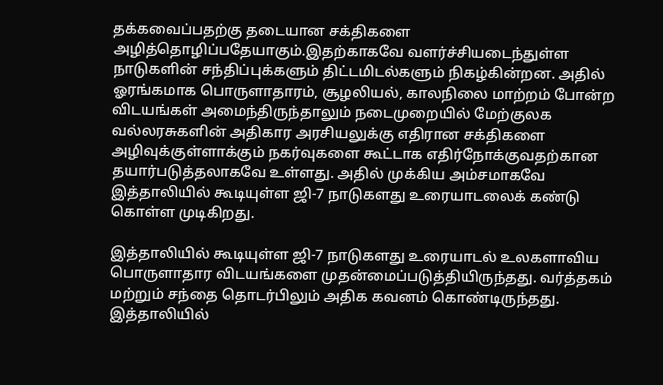தக்கவைப்பதற்கு தடையான சக்திகளை அழித்தொழிப்பதேயாகும்.இதற்காகவே வளர்ச்சியடைந்துள்ள நாடுகளின் சந்திப்புக்களும் திட்டமிடல்களும் நிகழ்கின்றன. அதில் ஓரங்கமாக பொருளாதாரம், சூழலியல், காலநிலை மாற்றம் போன்ற விடயங்கள் அமைந்திருந்தாலும் நடைமுறையில் மேற்குலக வல்லரசுகளின் அதிகார அரசியலுக்கு எதிரான சக்திகளை அழிவுக்குள்ளாக்கும் நகர்வுகளை கூட்டாக எதிர்நோக்குவதற்கான தயார்படுத்தலாகவே உள்ளது. அதில் முக்கிய அம்சமாகவே இத்தாலியில் கூடியுள்ள ஜி-7 நாடுகளது உரையாடலைக் கண்டு கொள்ள முடிகிறது.

இத்தாலியில் கூடியுள்ள ஜி-7 நாடுகளது உரையாடல் உலகளாவிய பொருளாதார விடயங்களை முதன்மைப்படுத்தியிருந்தது. வர்த்தகம் மற்றும் சந்தை தொடர்பிலும் அதிக கவனம் கொண்டிருந்தது. இத்தாலியில்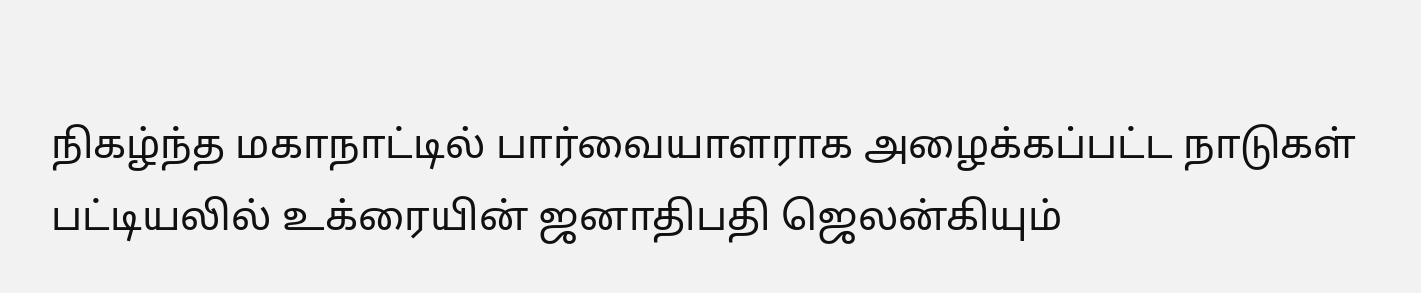நிகழ்ந்த மகாநாட்டில் பார்வையாளராக அழைக்கப்பட்ட நாடுகள் பட்டியலில் உக்ரையின் ஜனாதிபதி ஜெலன்கியும்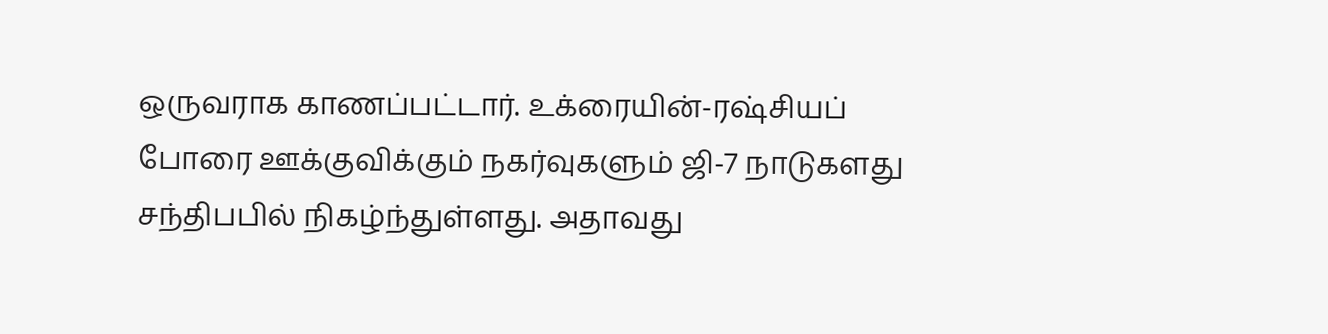ஒருவராக காணப்பட்டார். உக்ரையின்-ரஷ்சியப் போரை ஊக்குவிக்கும் நகர்வுகளும் ஜி-7 நாடுகளது சந்திபபில் நிகழ்ந்துள்ளது. அதாவது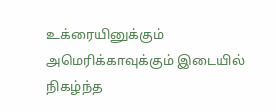உக்ரையினுக்கும் அமெரிக்காவுக்கும் இடையில் நிகழ்ந்த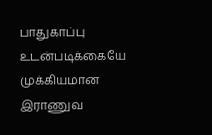பாதுகாப்பு உடன்படிக்கையே முக்கியமான இராணுவ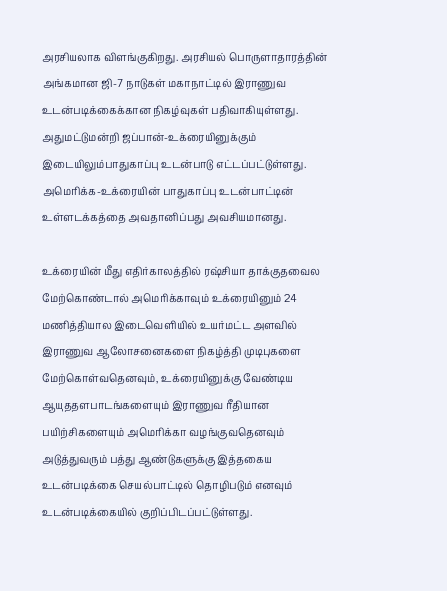அரசியலாக விளங்குகிறது. அரசியல் பொருளாதாரத்தின் அங்கமான ஜி-7 நாடுகள் மகாநாட்டில் இராணுவ உடன்படிக்கைக்கான நிகழ்வுகள் பதிவாகியுள்ளது. அதுமட்டுமன்றி ஜப்பான்-உக்ரையினுக்கும் இடையிலும்பாதுகாப்பு உடன்பாடு எட்டப்பட்டுள்ளது. அமெரிக்க-உக்ரையின் பாதுகாப்பு உடன்பாட்டின் உள்ளடக்கத்தை அவதானிப்பது அவசியமானது.

உக்ரையின் மீது எதிர்காலத்தில் ரஷ்சியா தாக்குதவைல மேற்கொண்டால் அமெரிக்காவும் உக்ரையினும் 24 மணித்தியால இடைவெளியில் உயர்மட்ட அளவில் இராணுவ ஆலோசனைகளை நிகழ்த்தி முடிபுகளை மேற்கொள்வதெனவும், உக்ரையினுக்கு வேண்டிய ஆயுததளபாடங்களையும் இராணுவ ரீதியான பயிற்சிகளையும் அமெரிக்கா வழங்குவதெனவும் அடுத்துவரும் பத்து ஆண்டுகளுக்கு இத்தகைய உடன்படிக்கை செயல்பாட்டில் தொழிபடும் எனவும் உடன்படிக்கையில் குறிப்பிடப்பட்டுள்ளது.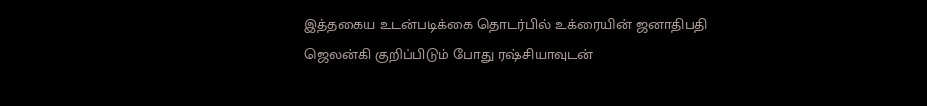இத்தகைய உடன்படிக்கை தொடர்பில் உக்ரையின் ஜனாதிபதி ஜெலன்கி குறிப்பிடும் போது ரஷ்சியாவுடன்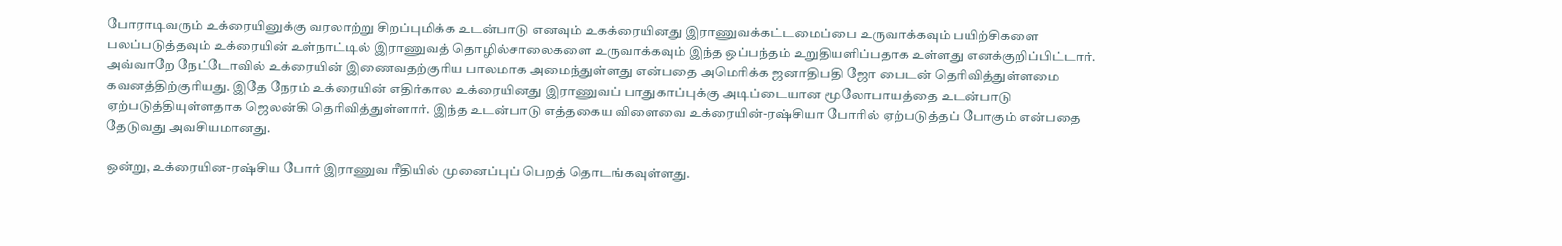போராடிவரும் உக்ரையினுக்கு வரலாற்று சிறப்புமிக்க உடன்பாடு எனவும் உகக்ரையினது இராணுவக்கட்டமைப்பை உருவாக்கவும் பயிற்சிகளை பலப்படுத்தவும் உக்ரையின் உள்நாட்டில் இராணுவத் தொழில்சாலைகளை உருவாக்கவும் இந்த ஒப்பந்தம் உறுதியளிப்பதாக உள்ளது எனக்குறிப்பிட்டார். அவ்வாறே நேட்டோவில் உக்ரையின் இணைவதற்குரிய பாலமாக அமைந்துள்ளது என்பதை அமெரிக்க ஜனாதிபதி ஜோ பைடன் தெரிவித்துள்ளமை கவனத்திற்குரியது. இதே நேரம் உக்ரையின் எதிர்கால உக்ரையினது இராணுவப் பாதுகாப்புக்கு அடிப்டையான மூலோபாயத்தை உடன்பாடு ஏற்படுத்தியுள்ளதாக ஜெலன்கி தெரிவித்துள்ளார். இந்த உடன்பாடு எத்தகைய விளைவை உக்ரையின்-ரஷ்சியா போரில் ஏற்படுத்தப் போகும் என்பதை தேடுவது அவசியமானது.

ஒன்று, உக்ரையின-ரஷ்சிய போர் இராணுவ ரீதியில் முனைப்புப் பெறத் தொடங்கவுள்ளது.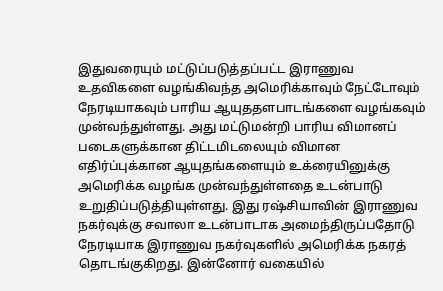இதுவரையும் மட்டுப்படுத்தப்பட்ட இராணுவ உதவிகளை வழங்கிவந்த அமெரிக்காவும் நேட்டோவும் நேரடியாகவும் பாரிய ஆயுததளபாடங்களை வழங்கவும் முன்வந்துள்ளது. அது மட்டுமன்றி பாரிய விமானப் படைகளுக்கான திட்டமிடலையும் விமான எதிர்ப்புக்கான ஆயுதங்களையும் உக்ரையினுக்கு அமெரிக்க வழங்க முன்வந்துள்ளதை உடன்பாடு உறுதிப்படுத்தியுள்ளது. இது ரஷ்சியாவின் இராணுவ நகர்வுக்கு சவாலா உடன்பாடாக அமைந்திருப்பதோடு நேரடியாக இராணுவ நகர்வுகளில் அமெரிக்க நகரத் தொடங்குகிறது. இன்னோர் வகையில்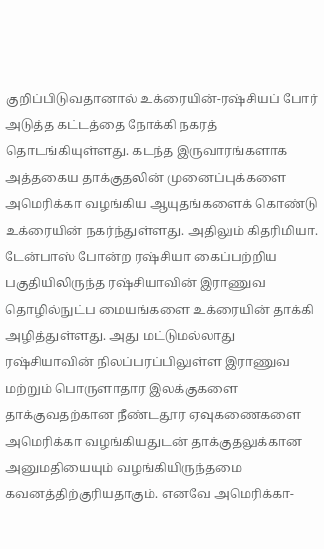குறிப்பிடுவதானால் உக்ரையின்-ரஷ்சியப் போர் அடுத்த கட்டத்தை நோக்கி நகரத் தொடங்கியுள்ளது. கடந்த இருவாரங்களாக அத்தகைய தாக்குதலின் முனைப்புக்களை அமெரிக்கா வழங்கிய ஆயுதங்களைக் கொண்டு உக்ரையின் நகர்ந்துள்ளது. அதிலும் கிதரிமியா. டேன்பாஸ் போன்ற ரஷ்சியா கைப்பற்றிய பகுதியிலிருந்த ரஷ்சியாவின் இராணுவ தொழில்நுட்ப மையங்களை உக்ரையின் தாக்கி அழித்துள்ளது. அது மட்டுமல்லாது ரஷ்சியாவின் நிலப்பரப்பிலுள்ள இராணுவ மற்றும் பொருளாதார இலக்குகளை தாக்குவதற்கான நீண்டதூர ஏவுகணைகளை அமெரிக்கா வழங்கியதுடன் தாக்குதலுக்கான அனுமதியையும் வழங்கியிருந்தமை கவனத்திற்குரியதாகும். எனவே அமெரிக்கா-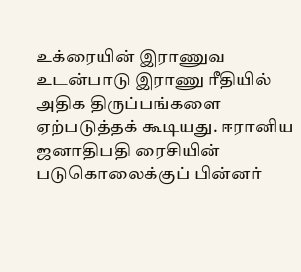உக்ரையின் இராணுவ உடன்பாடு இராணு ரீதியில் அதிக திருப்பங்களை ஏற்படுத்தக் கூடியது. ஈரானிய ஜனாதிபதி ரைசியின் படுகொலைக்குப் பின்னர்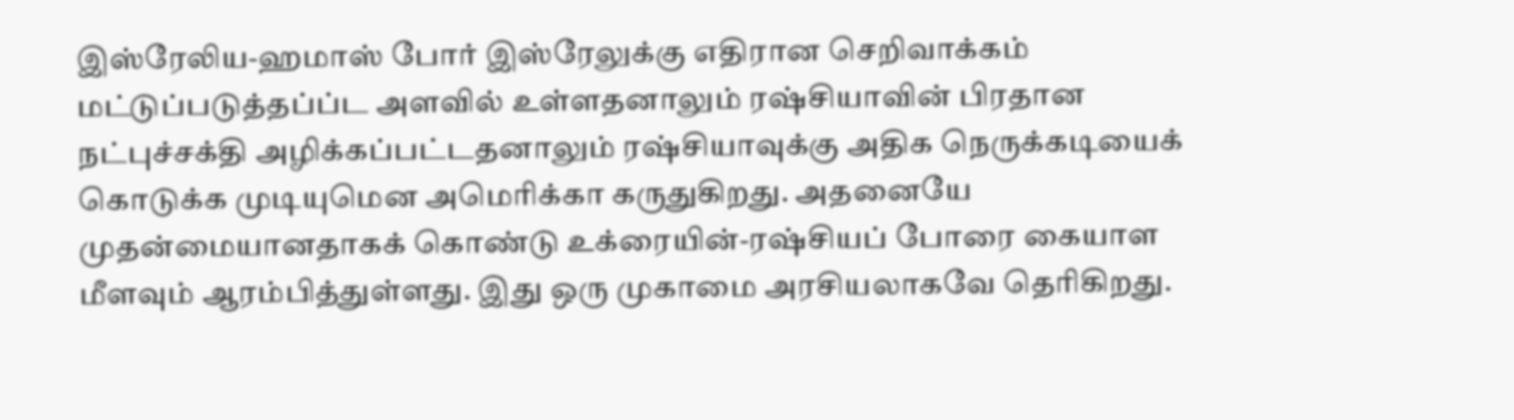இஸ்ரேலிய-ஹமாஸ் போர் இஸ்ரேலுக்கு எதிரான செறிவாக்கம் மட்டுப்படுத்தப்ப்ட அளவில் உள்ளதனாலும் ரஷ்சியாவின் பிரதான நட்புச்சக்தி அழிக்கப்பட்டதனாலும் ரஷ்சியாவுக்கு அதிக நெருக்கடியைக் கொடுக்க முடியுமென அமெரிக்கா கருதுகிறது. அதனையே முதன்மையானதாகக் கொண்டு உக்ரையின்-ரஷ்சியப் போரை கையாள மீளவும் ஆரம்பித்துள்ளது. இது ஒரு முகாமை அரசியலாகவே தெரிகிறது.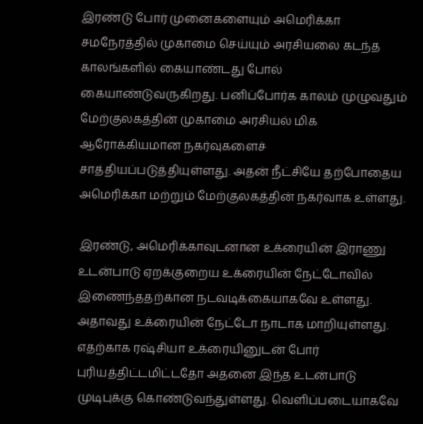இரண்டு போர் முனைகளையும் அமெரிக்கா சமநேரத்தில் முகாமை செய்யும் அரசியலை கடந்த காலங்களில் கையாண்டது போல் கையாண்டுவருகிறது. பனிப்போர்க காலம் முழுவதும் மேற்குலகத்தின் முகாமை அரசியல் மிக ஆரோக்கியமான நகர்வுகளைச் சாத்தியப்படுத்தியுள்ளது. அதன் நீட்சியே தற்போதைய அமெரிக்கா மற்றும் மேற்குலகத்தின் நகர்வாக உள்ளது.

இரண்டு, அமெரிக்காவுடனான உக்ரையின் இராணு உடன்பாடு ஏறக்குறைய உக்ரையின் நேட்டோவில் இணைந்ததற்கான நடவடிக்கையாகவே உள்ளது. அதாவது உக்ரையின் நேட்டோ நாடாக மாறியுள்ளது. எதற்காக ரஷ்சியா உக்ரையினுடன் போர் புரியத்திட்டமிட்டதோ அதனை இந்த உடன்பாடு முடிபுக்கு கொண்டுவந்துள்ளது. வெளிப்படையாகவே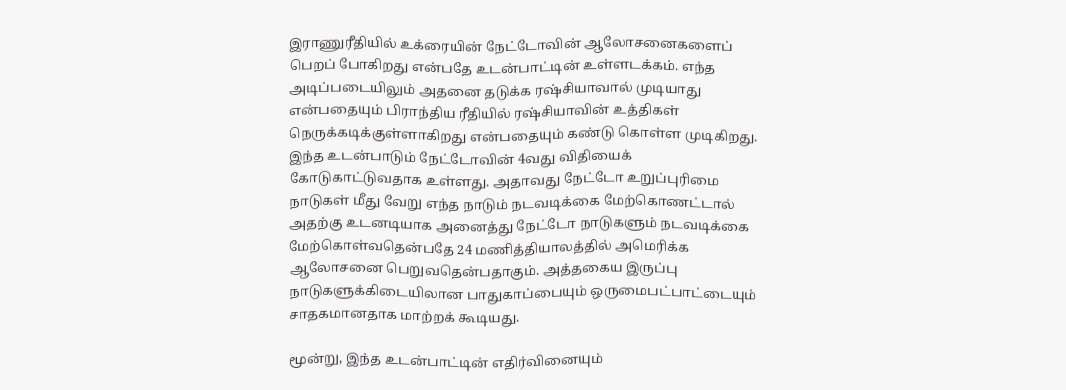இராணுரீதியில் உக்ரையின் நேட்டோவின் ஆலோசனைகளைப் பெறப் போகிறது என்பதே உடன்பாட்டின் உள்ளடக்கம். எந்த அடிப்படையிலும் அதனை தடுக்க ரஷ்சியாவால் முடியாது என்பதையும் பிராந்திய ரீதியில் ரஷ்சியாவின் உத்திகள் நெருக்கடிக்குள்ளாகிறது என்பதையும் கண்டு கொள்ள முடிகிறது. இந்த உடன்பாடும் நேட்டோவின் 4வது விதியைக் கோடுகாட்டுவதாக உள்ளது. அதாவது நேட்டோ உறுப்புரிமை நாடுகள் மீது வேறு எந்த நாடும் நடவடிக்கை மேற்கொணட்டால் அதற்கு உடனடியாக அனைத்து நேட்டோ நாடுகளும் நடவடிக்கை மேற்கொள்வதென்பதே 24 மணித்தியாலத்தில் அமெரிக்க ஆலோசனை பெறுவதென்பதாகும். அத்தகைய இருப்பு நாடுகளுக்கிடையிலான பாதுகாப்பையும் ஒருமைபட்பாட்டையும் சாதகமானதாக மாற்றக் கூடியது.

மூன்று, இந்த உடன்பாட்டின் எதிர்வினையும்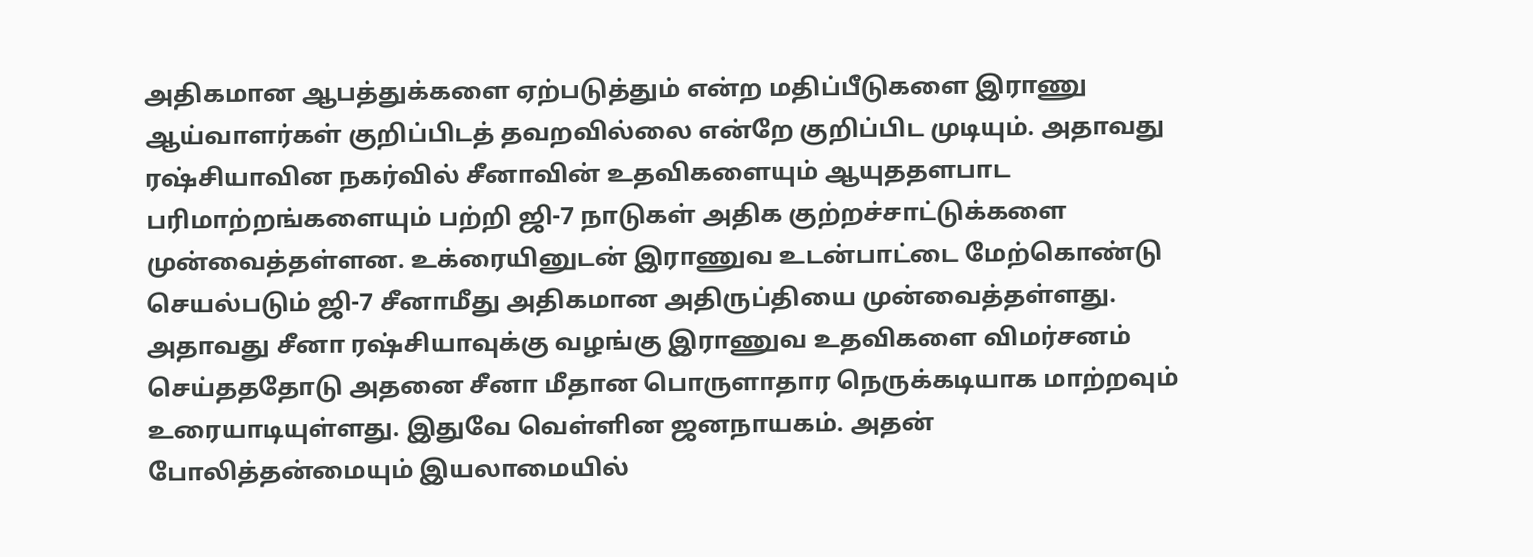அதிகமான ஆபத்துக்களை ஏற்படுத்தும் என்ற மதிப்பீடுகளை இராணு ஆய்வாளர்கள் குறிப்பிடத் தவறவில்லை என்றே குறிப்பிட முடியும். அதாவது ரஷ்சியாவின நகர்வில் சீனாவின் உதவிகளையும் ஆயுததளபாட பரிமாற்றங்களையும் பற்றி ஜி-7 நாடுகள் அதிக குற்றச்சாட்டுக்களை முன்வைத்தள்ளன. உக்ரையினுடன் இராணுவ உடன்பாட்டை மேற்கொண்டு செயல்படும் ஜி-7 சீனாமீது அதிகமான அதிருப்தியை முன்வைத்தள்ளது. அதாவது சீனா ரஷ்சியாவுக்கு வழங்கு இராணுவ உதவிகளை விமர்சனம் செய்தததோடு அதனை சீனா மீதான பொருளாதார நெருக்கடியாக மாற்றவும் உரையாடியுள்ளது. இதுவே வெள்ளின ஜனநாயகம். அதன் போலித்தன்மையும் இயலாமையில்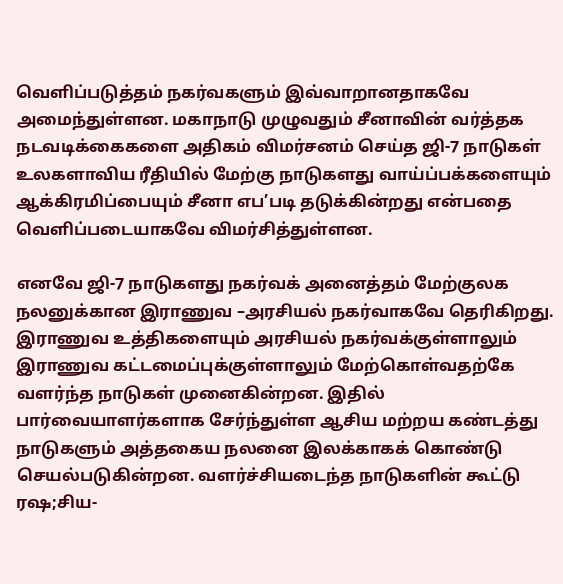வெளிப்படுத்தம் நகர்வகளும் இவ்வாறானதாகவே அமைந்துள்ளன. மகாநாடு முழுவதும் சீனாவின் வர்த்தக நடவடிக்கைகளை அதிகம் விமர்சனம் செய்த ஜி-7 நாடுகள் உலகளாவிய ரீதியில் மேற்கு நாடுகளது வாய்ப்பக்களையும் ஆக்கிரமிப்பையும் சீனா எப’படி தடுக்கின்றது என்பதை வெளிப்படையாகவே விமர்சித்துள்ளன.

எனவே ஜி-7 நாடுகளது நகர்வக் அனைத்தம் மேற்குலக நலனுக்கான இராணுவ –அரசியல் நகர்வாகவே தெரிகிறது. இராணுவ உத்திகளையும் அரசியல் நகர்வக்குள்ளாலும் இராணுவ கட்டமைப்புக்குள்ளாலும் மேற்கொள்வதற்கே வளர்ந்த நாடுகள் முனைகின்றன. இதில் பார்வையாளர்களாக சேர்ந்துள்ள ஆசிய மற்றய கண்டத்து நாடுகளும் அத்தகைய நலனை இலக்காகக் கொண்டு செயல்படுகின்றன. வளர்ச்சியடைந்த நாடுகளின் கூட்டு ரஷ;சிய-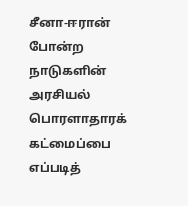சீனா-ஈரான் போன்ற நாடுகளின் அரசியல் பொரளாதாரக் கட்மைப்பை எப்படித்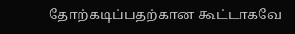தோற்கடிப்பதற்கான கூட்டாகவே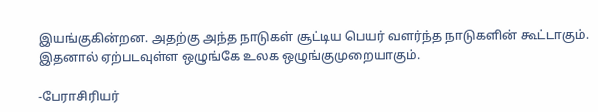இயங்குகின்றன. அதற்கு அந்த நாடுகள் சூட்டிய பெயர் வளர்ந்த நாடுகளின் கூட்டாகும். இதனால் ஏற்படவுள்ள ஒழுங்கே உலக ஒழுங்குமுறையாகும்.

-பேராசிரியர்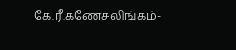கே.ரீ.கணேசலிங்கம்-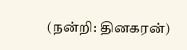(நன்றி: தினகரன்)